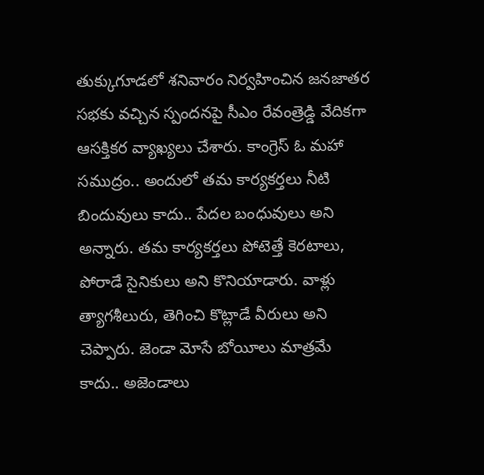తుక్కుగూడలో శనివారం నిర్వహించిన జనజాతర సభకు వచ్చిన స్పందనపై సీఎం రేవంత్రెడ్డి వేదికగా ఆసక్తికర వ్యాఖ్యలు చేశారు. కాంగ్రెస్ ఓ మహా సముద్రం.. అందులో తమ కార్యకర్తలు నీటి బిందువులు కాదు.. పేదల బంధువులు అని అన్నారు. తమ కార్యకర్తలు పోటెత్తే కెరటాలు, పోరాడే సైనికులు అని కొనియాడారు. వాళ్లు త్యాగశీలురు, తెగించి కొట్లాడే వీరులు అని చెప్పారు. జెండా మోసే బోయీలు మాత్రమే కాదు.. అజెండాలు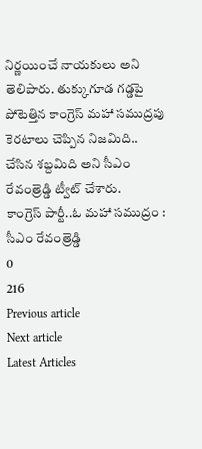నిర్ణయించే నాయకులు అని తెలిపారు. తుక్కుగూడ గడ్డపై పోటెత్తిన కాంగ్రెస్ మహా సముద్రపు కెరటాలు చెప్పిన నిజమిది.. చేసిన శబ్దమిది అని సీఎం రేవంత్రెడ్డి ట్వీట్ చేశారు.
కాంగ్రెస్ పార్టీ..ఓ మహా సముద్రం : సీఎం రేవంత్రెడ్డి
0
216
Previous article
Next article
Latest Articles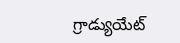గ్రాడ్యుయేట్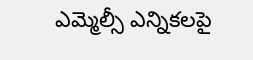ఎమ్మెల్సీ ఎన్నికలపై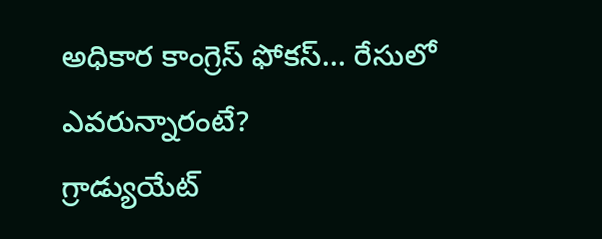అధికార కాంగ్రెస్ ఫోకస్… రేసులో ఎవరున్నారంటే?
గ్రాడ్యుయేట్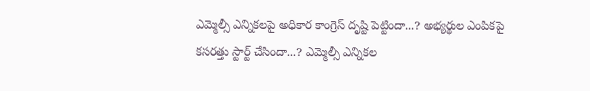ఎమ్మెల్సీ ఎన్నికలపై అధికార కాంగ్రెస్ దృష్టి పెట్టిందా...? అభ్యర్థుల ఎంపికపై కసరత్తు స్టార్ట్ చేసిందా...? ఎమ్మెల్సీ ఎన్నికల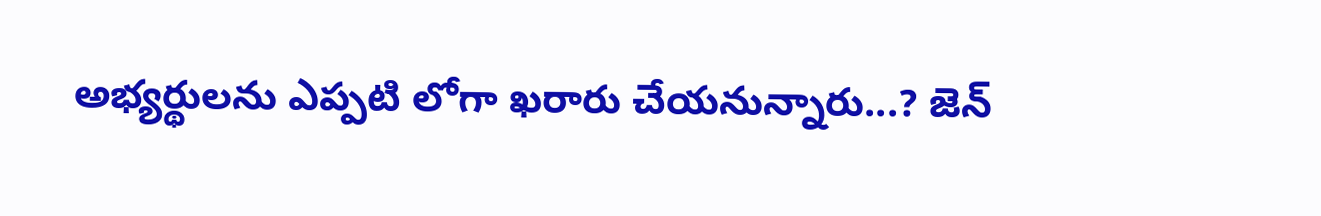అభ్యర్థులను ఎప్పటి లోగా ఖరారు చేయనున్నారు...? జెన్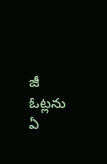జీ ఓట్లను ఏ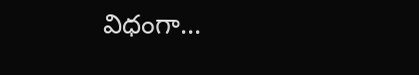విధంగా...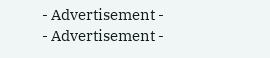- Advertisement -
- Advertisement -